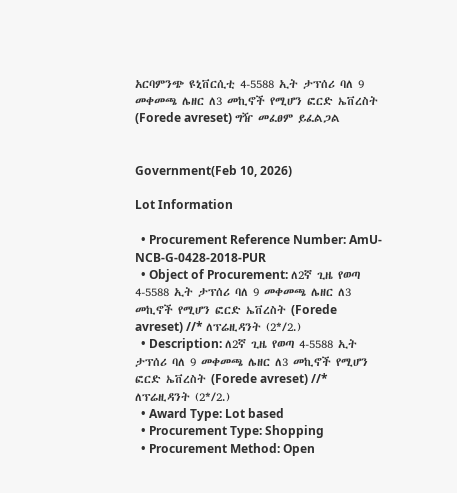አርባምንጭ ዩኒቨርሲቲ 4-5588 ኢት ታፕሰሪ ባለ 9 መቀመጫ ሌዘር ለ3 መኪኖች የሚሆን ፎርድ ኤቨረስት (Forede avreset) ግዥ መፈፀም ይፈልጋል


Government(Feb 10, 2026)

Lot Information

  • Procurement Reference Number: AmU-NCB-G-0428-2018-PUR
  • Object of Procurement: ለ2ኛ ጊዜ የወጣ 4-5588 ኢት ታፕሰሪ ባለ 9 መቀመጫ ሌዘር ለ3 መኪኖች የሚሆን ፎርድ ኤቨረስት (Forede avreset) //* ለፕሬዚዳንት (2*/2.)
  • Description: ለ2ኛ ጊዜ የወጣ 4-5588 ኢት ታፕሰሪ ባለ 9 መቀመጫ ሌዘር ለ3 መኪኖች የሚሆን ፎርድ ኤቨረስት (Forede avreset) //* ለፕሬዚዳንት (2*/2.)
  • Award Type: Lot based
  • Procurement Type: Shopping
  • Procurement Method: Open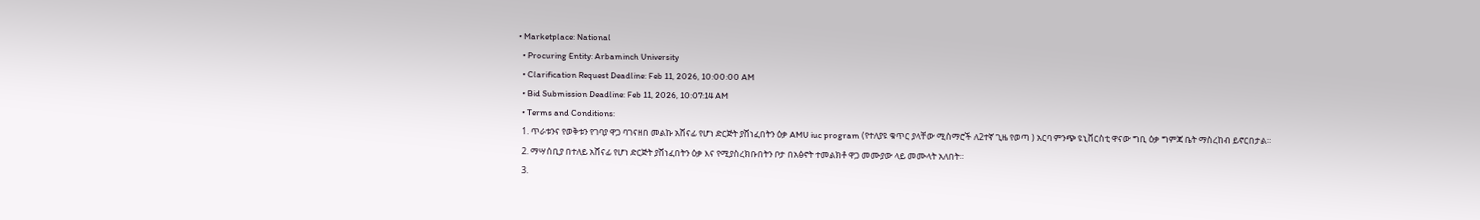• Marketplace: National
  • Procuring Entity: Arbaminch University
  • Clarification Request Deadline: Feb 11, 2026, 10:00:00 AM
  • Bid Submission Deadline: Feb 11, 2026, 10:07:14 AM
  • Terms and Conditions:
  1. ጥራቱንና የወቅቱን የገባያ ዋጋ ባገናዘበ መልኩ አሸናፊ የሆነ ድርጅት ያሸነፈበትን ዕቃ AMU iuc program (የተለያዩ ቁጥር ያላቸው ሚስማሮች ለ2ተኛ ጊዜ የወጣ ) አርባ ምንጭ ዩኒቨርስቲ ዋናው ግቢ ዕቃ ግምጃ ቤት ማስረከብ ይኖርበታል።
  2. ማሣሰቢያ በተለይ አሸናፊ የሆነ ድርጅት ያሸነፈበትን ዕቃ እና የሚያስረክቡበትን ቦታ በአፅኖት ተመልክቶ ዋጋ መሙያው ላይ መሙላት አለበት።
  3.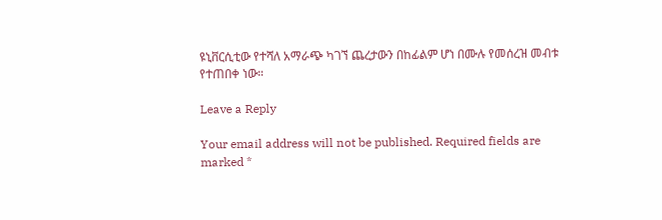ዩኒቨርሲቲው የተሻለ አማራጭ ካገኘ ጨረታውን በከፊልም ሆነ በሙሉ የመሰረዝ መብቱ የተጠበቀ ነው።

Leave a Reply

Your email address will not be published. Required fields are marked *